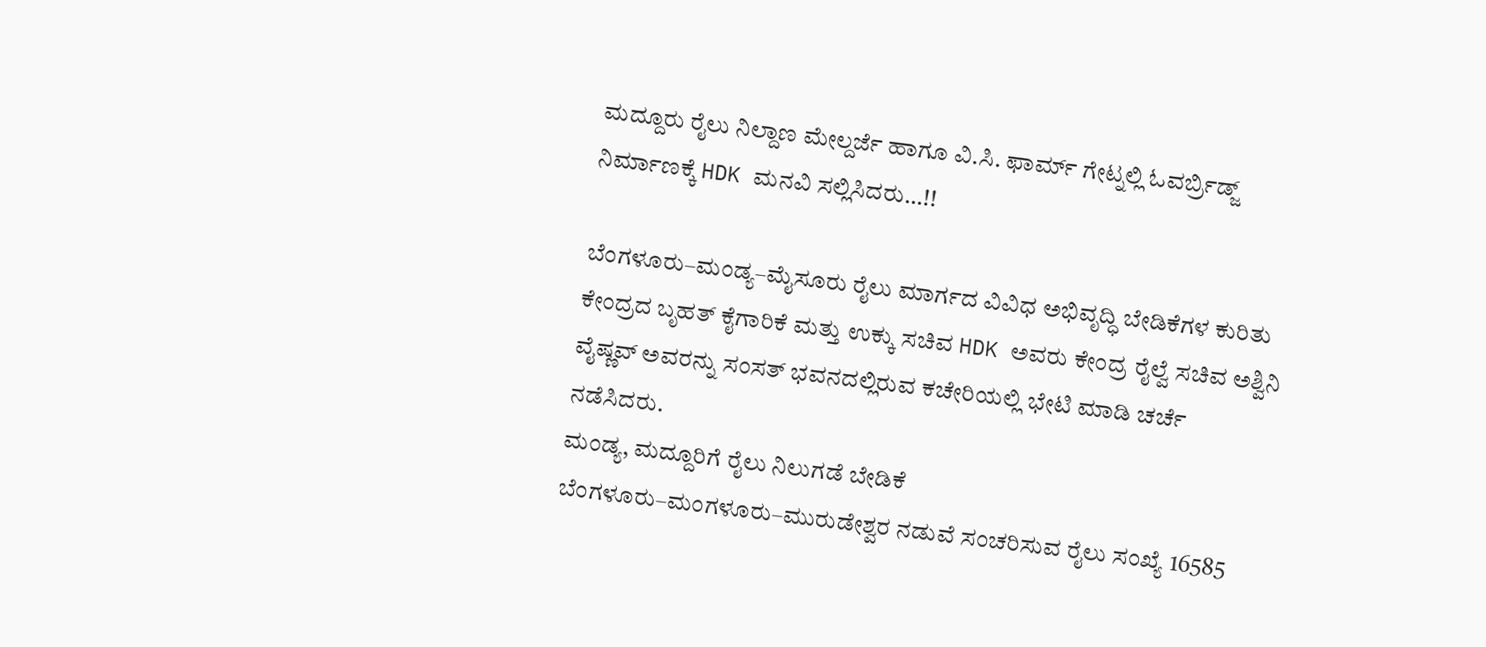ಮದ್ದೂರು ರೈಲು ನಿಲ್ದಾಣ ಮೇಲ್ದರ್ಜೆ ಹಾಗೂ ವಿ.ಸಿ. ಫಾರ್ಮ್ ಗೇಟ್ನಲ್ಲಿ ಓವರ್ಬ್ರಿಡ್ಜ್ ನಿರ್ಮಾಣಕ್ಕೆ HDK ಮನವಿ ಸಲ್ಲಿಸಿದರು…!!

ಬೆಂಗಳೂರು–ಮಂಡ್ಯ–ಮೈಸೂರು ರೈಲು ಮಾರ್ಗದ ವಿವಿಧ ಅಭಿವೃದ್ಧಿ ಬೇಡಿಕೆಗಳ ಕುರಿತು ಕೇಂದ್ರದ ಬೃಹತ್ ಕೈಗಾರಿಕೆ ಮತ್ತು ಉಕ್ಕು ಸಚಿವ HDK ಅವರು ಕೇಂದ್ರ ರೈಲ್ವೆ ಸಚಿವ ಅಶ್ವಿನಿ ವೈಷ್ಣವ್ ಅವರನ್ನು ಸಂಸತ್ ಭವನದಲ್ಲಿರುವ ಕಚೇರಿಯಲ್ಲಿ ಭೇಟಿ ಮಾಡಿ ಚರ್ಚೆ ನಡೆಸಿದರು.
ಮಂಡ್ಯ, ಮದ್ದೂರಿಗೆ ರೈಲು ನಿಲುಗಡೆ ಬೇಡಿಕೆ
ಬೆಂಗಳೂರು–ಮಂಗಳೂರು–ಮುರುಡೇಶ್ವರ ನಡುವೆ ಸಂಚರಿಸುವ ರೈಲು ಸಂಖ್ಯೆ 16585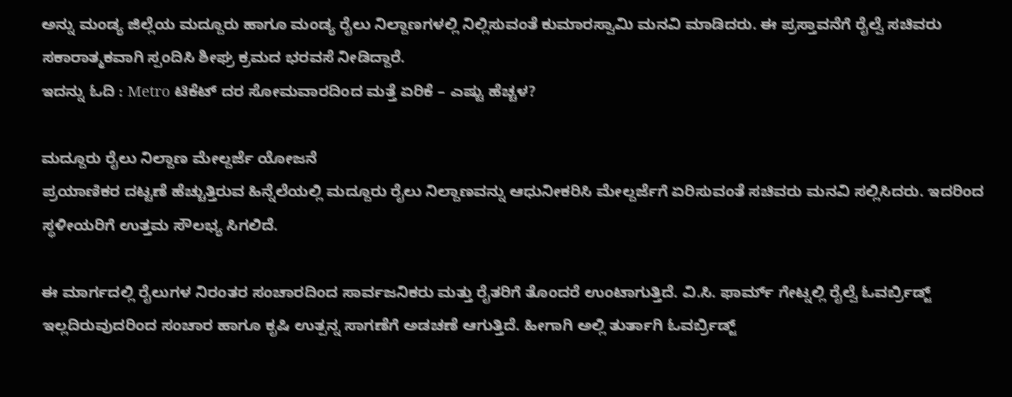ಅನ್ನು ಮಂಡ್ಯ ಜಿಲ್ಲೆಯ ಮದ್ದೂರು ಹಾಗೂ ಮಂಡ್ಯ ರೈಲು ನಿಲ್ದಾಣಗಳಲ್ಲಿ ನಿಲ್ಲಿಸುವಂತೆ ಕುಮಾರಸ್ವಾಮಿ ಮನವಿ ಮಾಡಿದರು. ಈ ಪ್ರಸ್ತಾವನೆಗೆ ರೈಲ್ವೆ ಸಚಿವರು ಸಕಾರಾತ್ಮಕವಾಗಿ ಸ್ಪಂದಿಸಿ ಶೀಘ್ರ ಕ್ರಮದ ಭರವಸೆ ನೀಡಿದ್ದಾರೆ.
ಇದನ್ನು ಓದಿ : Metro ಟಿಕೆಟ್ ದರ ಸೋಮವಾರದಿಂದ ಮತ್ತೆ ಏರಿಕೆ – ಎಷ್ಟು ಹೆಚ್ಚಳ?

ಮದ್ದೂರು ರೈಲು ನಿಲ್ದಾಣ ಮೇಲ್ದರ್ಜೆ ಯೋಜನೆ
ಪ್ರಯಾಣಿಕರ ದಟ್ಟಣೆ ಹೆಚ್ಚುತ್ತಿರುವ ಹಿನ್ನೆಲೆಯಲ್ಲಿ ಮದ್ದೂರು ರೈಲು ನಿಲ್ದಾಣವನ್ನು ಆಧುನೀಕರಿಸಿ ಮೇಲ್ದರ್ಜೆಗೆ ಏರಿಸುವಂತೆ ಸಚಿವರು ಮನವಿ ಸಲ್ಲಿಸಿದರು. ಇದರಿಂದ ಸ್ಥಳೀಯರಿಗೆ ಉತ್ತಮ ಸೌಲಭ್ಯ ಸಿಗಲಿದೆ.

ಈ ಮಾರ್ಗದಲ್ಲಿ ರೈಲುಗಳ ನಿರಂತರ ಸಂಚಾರದಿಂದ ಸಾರ್ವಜನಿಕರು ಮತ್ತು ರೈತರಿಗೆ ತೊಂದರೆ ಉಂಟಾಗುತ್ತಿದೆ. ವಿ.ಸಿ. ಫಾರ್ಮ್ ಗೇಟ್ನಲ್ಲಿ ರೈಲ್ವೆ ಓವರ್ಬ್ರಿಡ್ಜ್ ಇಲ್ಲದಿರುವುದರಿಂದ ಸಂಚಾರ ಹಾಗೂ ಕೃಷಿ ಉತ್ಪನ್ನ ಸಾಗಣೆಗೆ ಅಡಚಣೆ ಆಗುತ್ತಿದೆ. ಹೀಗಾಗಿ ಅಲ್ಲಿ ತುರ್ತಾಗಿ ಓವರ್ಬ್ರಿಡ್ಜ್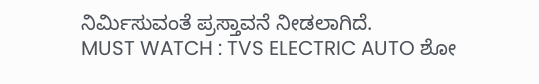ನಿರ್ಮಿಸುವಂತೆ ಪ್ರಸ್ತಾವನೆ ನೀಡಲಾಗಿದೆ.
MUST WATCH : TVS ELECTRIC AUTO ಶೋ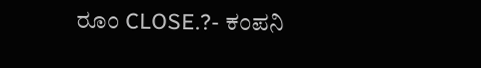ರೂಂ CLOSE.?- ಕಂಪನಿ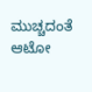ಮುಚ್ಚದಂತೆ ಆಟೋ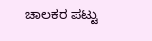ಚಾಲಕರ ಪಟ್ಟು